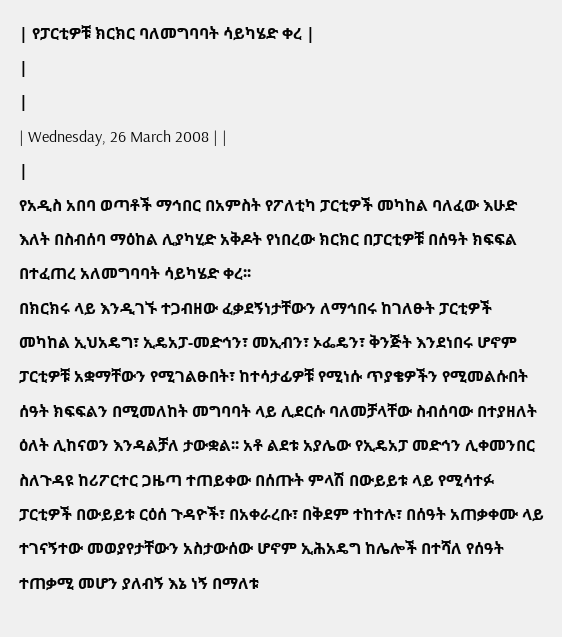| የፓርቲዎቹ ክርክር ባለመግባባት ሳይካሄድ ቀረ |
|
|
| Wednesday, 26 March 2008 | |
|
የአዲስ አበባ ወጣቶች ማኅበር በአምስት የፖለቲካ ፓርቲዎች መካከል ባለፈው እሁድ እለት በስብሰባ ማዕከል ሊያካሂድ አቅዶት የነበረው ክርክር በፓርቲዎቹ በሰዓት ክፍፍል በተፈጠረ አለመግባባት ሳይካሄድ ቀረ፡፡
በክርክሩ ላይ እንዲገኙ ተጋብዘው ፈቃደኝነታቸውን ለማኅበሩ ከገለፁት ፓርቲዎች መካከል ኢህአዴግ፣ ኢዴአፓ-መድኅን፣ መኢብን፣ ኦፌዴን፣ ቅንጅት እንደነበሩ ሆኖም ፓርቲዎቹ አቋማቸውን የሚገልፁበት፣ ከተሳታፊዎቹ የሚነሱ ጥያቄዎችን የሚመልሱበት ሰዓት ክፍፍልን በሚመለከት መግባባት ላይ ሊደርሱ ባለመቻላቸው ስብሰባው በተያዘለት ዕለት ሊከናወን እንዳልቻለ ታውቋል፡፡ አቶ ልደቱ አያሌው የኢዴአፓ መድኅን ሊቀመንበር ስለጉዳዩ ከሪፖርተር ጋዜጣ ተጠይቀው በሰጡት ምላሽ በውይይቱ ላይ የሚሳተፉ ፓርቲዎች በውይይቱ ርዕሰ ጉዳዮች፣ በአቀራረቡ፣ በቅደም ተከተሉ፣ በሰዓት አጠቃቀሙ ላይ ተገናኝተው መወያየታቸውን አስታውሰው ሆኖም ኢሕአዴግ ከሌሎች በተሻለ የሰዓት ተጠቃሚ መሆን ያለብኝ እኔ ነኝ በማለቱ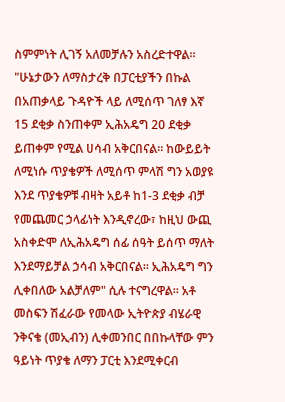ስምምነት ሊገኝ አለመቻሉን አስረድተዋል፡፡ "ሁኔታውን ለማስታረቅ በፓርቲያችን በኩል በአጠቃላይ ጉዳዮች ላይ ለሚሰጥ ገለፃ እኛ 15 ደቂቃ ስንጠቀም ኢሕአዴግ 20 ደቂቃ ይጠቀም የሚል ሀሳብ አቅርበናል፡፡ ከውይይት ለሚነሱ ጥያቄዎች ለሚሰጥ ምላሽ ግን አወያዩ እንደ ጥያቄዎቹ ብዛት አይቶ ከ1-3 ደቂቃ ብቻ የመጨመር ኃላፊነት እንዲኖረው፣ ከዚህ ውጪ አስቀድሞ ለኢሕአዴግ ሰፊ ሰዓት ይሰጥ ማለት እንደማይቻል ኃሳብ አቅርበናል፡፡ ኢሕአዴግ ግን ሊቀበለው አልቻለም" ሲሉ ተናግረዋል፡፡ አቶ መስፍን ሽፈራው የመላው ኢትዮጵያ ብሄራዊ ንቅናቄ (መኢብን) ሊቀመንበር በበኩላቸው ምን ዓይነት ጥያቄ ለማን ፓርቲ እንደሚቀርብ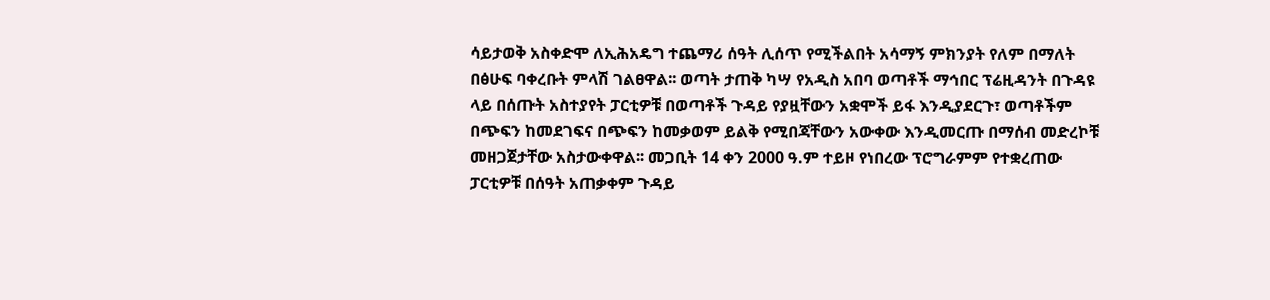ሳይታወቅ አስቀድሞ ለኢሕአዴግ ተጨማሪ ሰዓት ሊሰጥ የሚችልበት አሳማኝ ምክንያት የለም በማለት በፅሁፍ ባቀረቡት ምላሽ ገልፀዋል፡፡ ወጣት ታጠቅ ካሣ የአዲስ አበባ ወጣቶች ማኅበር ፕሬዚዳንት በጉዳዩ ላይ በሰጡት አስተያየት ፓርቲዎቹ በወጣቶች ጉዳይ የያዟቸውን አቋሞች ይፋ እንዲያደርጉ፣ ወጣቶችም በጭፍን ከመደገፍና በጭፍን ከመቃወም ይልቅ የሚበጃቸውን አውቀው እንዲመርጡ በማሰብ መድረኮቹ መዘጋጀታቸው አስታውቀዋል፡፡ መጋቢት 14 ቀን 2000 ዓ.ም ተይዞ የነበረው ፕሮግራምም የተቋረጠው ፓርቲዎቹ በሰዓት አጠቃቀም ጉዳይ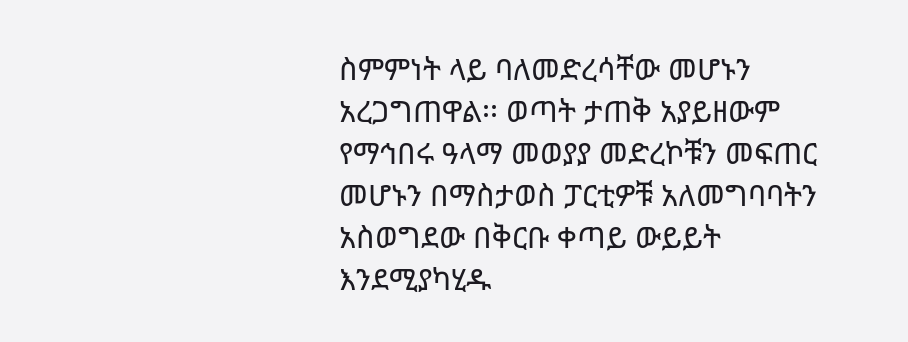ስምምነት ላይ ባለመድረሳቸው መሆኑን አረጋግጠዋል፡፡ ወጣት ታጠቅ አያይዘውም የማኅበሩ ዓላማ መወያያ መድረኮቹን መፍጠር መሆኑን በማስታወስ ፓርቲዎቹ አለመግባባትን አስወግደው በቅርቡ ቀጣይ ውይይት እንደሚያካሂዱ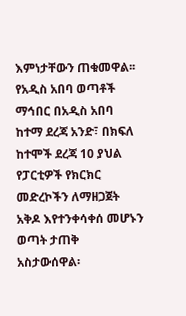እምነታቸውን ጠቁመዋል፡፡ የአዲስ አበባ ወጣቶች ማኅበር በአዲስ አበባ ከተማ ደረጃ አንድ፣ በክፍለ ከተሞች ደረጃ 10 ያህል የፓርቲዎች የክርክር መድረኮችን ለማዘጋጀት አቅዶ እየተንቀሳቀሰ መሆኑን ወጣት ታጠቅ አስታውሰዋል፡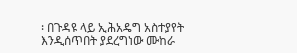፡ በጉዳዩ ላይ ኢሕአዴግ አስተያየት እንዲሰጥበት ያደረግነው ሙከራ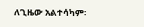ለጊዜው አልተሳካም፡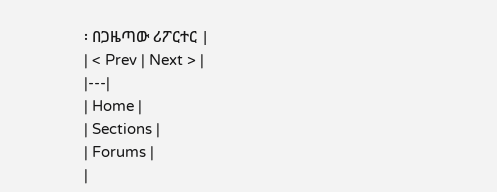፡ በጋዜጣው ሪፖርተር |
| < Prev | Next > |
|---|
| Home |
| Sections |
| Forums |
|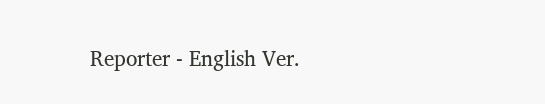Reporter - English Ver.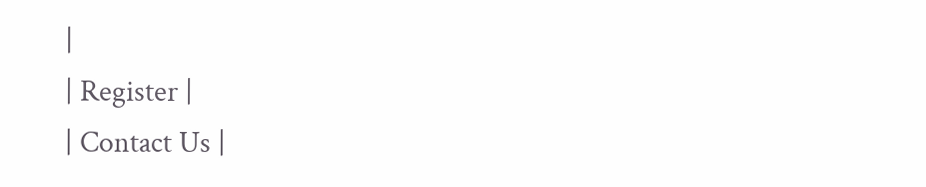|
| Register |
| Contact Us |